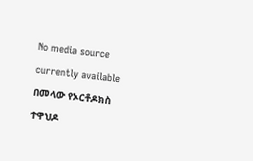No media source currently available
በመላው የኦርቶዶክስ ተዋህዶ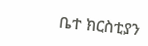ቤተ ክርስቲያን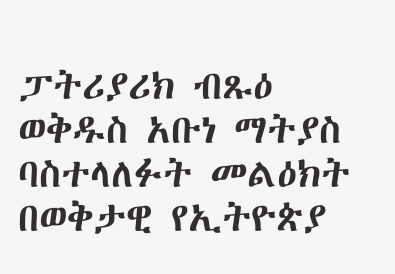ፓትሪያሪክ ብጹዕ ወቅዱስ አቡነ ማትያስ ባስተላለፉት መልዕክት በወቅታዊ የኢትዮጵያ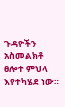ጉዳዮችን አስመልክቶ ፀሎተ ምህላ እየተካሄደ ነው።